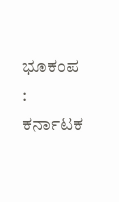ಭೂಕಂಪ : ಕರ್ನಾಟಕ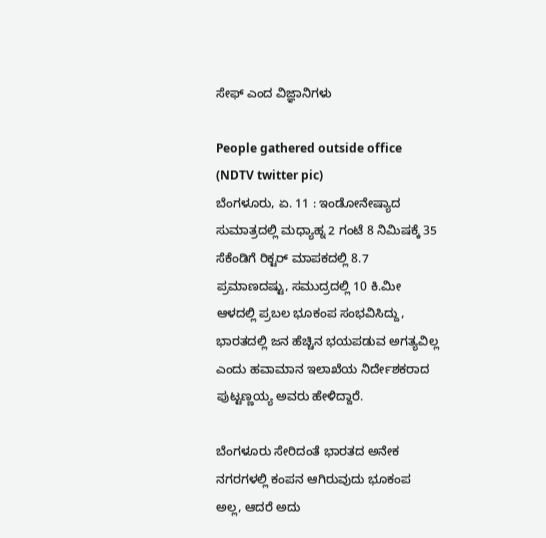ಸೇಫ್ ಎಂದ ವಿಜ್ಞಾನಿಗಳು

People gathered outside office (NDTV twitter pic)
ಬೆಂಗಳೂರು, ಏ. 11 : ಇಂಡೋನೇಷ್ಯಾದ ಸುಮಾತ್ರದಲ್ಲಿ ಮಧ್ಯಾಹ್ನ 2 ಗಂಟೆ 8 ನಿಮಿಷಕ್ಕೆ 35 ಸೆಕೆಂಡಿಗೆ ರಿಕ್ಟರ್ ಮಾಪಕದಲ್ಲಿ 8.7 ಪ್ರಮಾಣದಷ್ಟು, ಸಮುದ್ರದಲ್ಲಿ 10 ಕಿ.ಮೀ ಆಳದಲ್ಲಿ ಪ್ರಬಲ ಭೂಕಂಪ ಸಂಭವಿಸಿದ್ದು, ಭಾರತದಲ್ಲಿ ಜನ ಹೆಚ್ಚಿನ ಭಯಪಡುವ ಅಗತ್ಯವಿಲ್ಲ ಎಂದು ಹವಾಮಾನ ಇಲಾಖೆಯ ನಿರ್ದೇಶಕರಾದ ಪುಟ್ಟಣ್ಣಯ್ಯ ಅವರು ಹೇಳಿದ್ದಾರೆ.

ಬೆಂಗಳೂರು ಸೇರಿದಂತೆ ಭಾರತದ ಅನೇಕ ನಗರಗಳಲ್ಲಿ ಕಂಪನ ಆಗಿರುವುದು ಭೂಕಂಪ ಅಲ್ಲ, ಆದರೆ ಅದು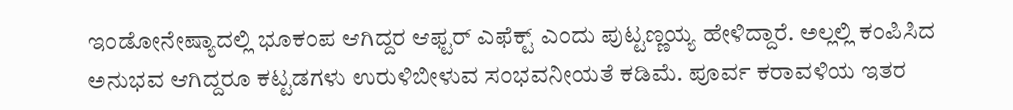ಇಂಡೋನೇಷ್ಯಾದಲ್ಲಿ ಭೂಕಂಪ ಆಗಿದ್ದರ ಆಫ್ಟರ್ ಎಫೆಕ್ಟ್ ಎಂದು ಪುಟ್ಟಣ್ಣಯ್ಯ ಹೇಳಿದ್ದಾರೆ. ಅಲ್ಲಲ್ಲಿ ಕಂಪಿಸಿದ ಅನುಭವ ಆಗಿದ್ದರೂ ಕಟ್ಟಡಗಳು ಉರುಳಿಬೀಳುವ ಸಂಭವನೀಯತೆ ಕಡಿಮೆ. ಪೂರ್ವ ಕರಾವಳಿಯ ಇತರ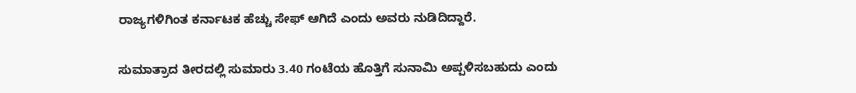ರಾಜ್ಯಗಳಿಗಿಂತ ಕರ್ನಾಟಕ ಹೆಚ್ಚು ಸೇಫ್ ಆಗಿದೆ ಎಂದು ಅವರು ನುಡಿದಿದ್ದಾರೆ.

ಸುಮಾತ್ರಾದ ತೀರದಲ್ಲಿ ಸುಮಾರು 3.40 ಗಂಟೆಯ ಹೊತ್ತಿಗೆ ಸುನಾಮಿ ಅಪ್ಪಳಿಸಬಹುದು ಎಂದು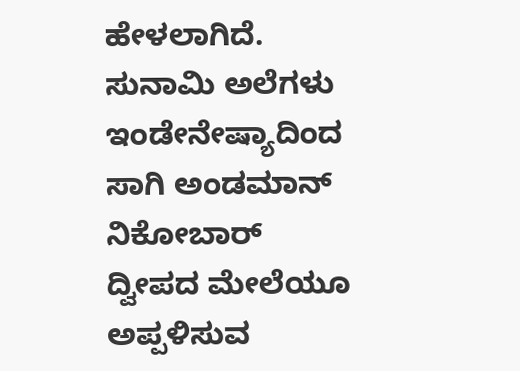ಹೇಳಲಾಗಿದೆ. ಸುನಾಮಿ ಅಲೆಗಳು ಇಂಡೇನೇಷ್ಯಾದಿಂದ ಸಾಗಿ ಅಂಡಮಾನ್ ನಿಕೋಬಾರ್ ದ್ವೀಪದ ಮೇಲೆಯೂ ಅಪ್ಪಳಿಸುವ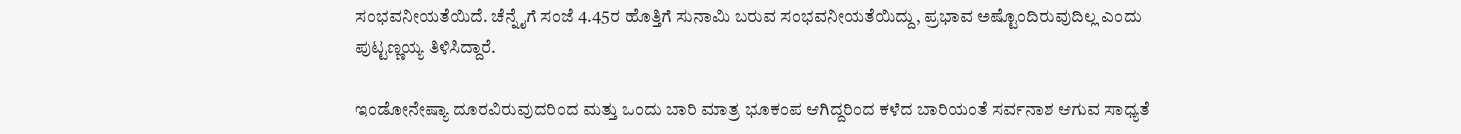ಸಂಭವನೀಯತೆಯಿದೆ. ಚೆನ್ನೈಗೆ ಸಂಜೆ 4.45ರ ಹೊತ್ತಿಗೆ ಸುನಾಮಿ ಬರುವ ಸಂಭವನೀಯತೆಯಿದ್ದು, ಪ್ರಭಾವ ಅಷ್ಟೊಂದಿರುವುದಿಲ್ಲ ಎಂದು ಪುಟ್ಟಣ್ಣಯ್ಯ ತಿಳಿಸಿದ್ದಾರೆ.

ಇಂಡೋನೇಷ್ಯಾ ದೂರವಿರುವುದರಿಂದ ಮತ್ತು ಒಂದು ಬಾರಿ ಮಾತ್ರ ಭೂಕಂಪ ಆಗಿದ್ದರಿಂದ ಕಳೆದ ಬಾರಿಯಂತೆ ಸರ್ವನಾಶ ಆಗುವ ಸಾಧ್ಯತೆ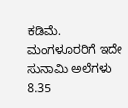ಕಡಿಮೆ. ಮಂಗಳೂರರಿಗೆ ಇದೇ ಸುನಾಮಿ ಅಲೆಗಳು 8.35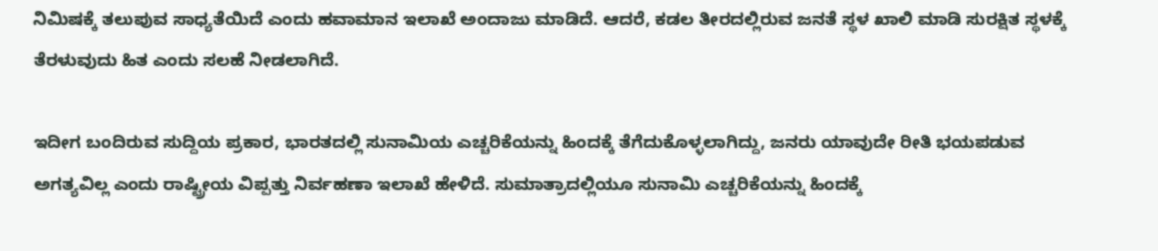ನಿಮಿಷಕ್ಕೆ ತಲುಪುವ ಸಾಧ್ಯತೆಯಿದೆ ಎಂದು ಹವಾಮಾನ ಇಲಾಖೆ ಅಂದಾಜು ಮಾಡಿದೆ. ಆದರೆ, ಕಡಲ ತೀರದಲ್ಲಿರುವ ಜನತೆ ಸ್ಥಳ ಖಾಲಿ ಮಾಡಿ ಸುರಕ್ಷಿತ ಸ್ಥಳಕ್ಕೆ ತೆರಳುವುದು ಹಿತ ಎಂದು ಸಲಹೆ ನೀಡಲಾಗಿದೆ.

ಇದೀಗ ಬಂದಿರುವ ಸುದ್ದಿಯ ಪ್ರಕಾರ, ಭಾರತದಲ್ಲಿ ಸುನಾಮಿಯ ಎಚ್ಚರಿಕೆಯನ್ನು ಹಿಂದಕ್ಕೆ ತೆಗೆದುಕೊಳ್ಳಲಾಗಿದ್ದು, ಜನರು ಯಾವುದೇ ರೀತಿ ಭಯಪಡುವ ಅಗತ್ಯವಿಲ್ಲ ಎಂದು ರಾಷ್ಟ್ರೀಯ ವಿಪ್ಪತ್ತು ನಿರ್ವಹಣಾ ಇಲಾಖೆ ಹೇಳಿದೆ. ಸುಮಾತ್ರಾದಲ್ಲಿಯೂ ಸುನಾಮಿ ಎಚ್ಚರಿಕೆಯನ್ನು ಹಿಂದಕ್ಕೆ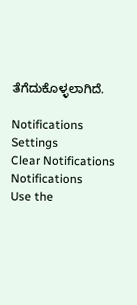ತೆಗೆದುಕೊಳ್ಳಲಾಗಿದೆ.

Notifications
Settings
Clear Notifications
Notifications
Use the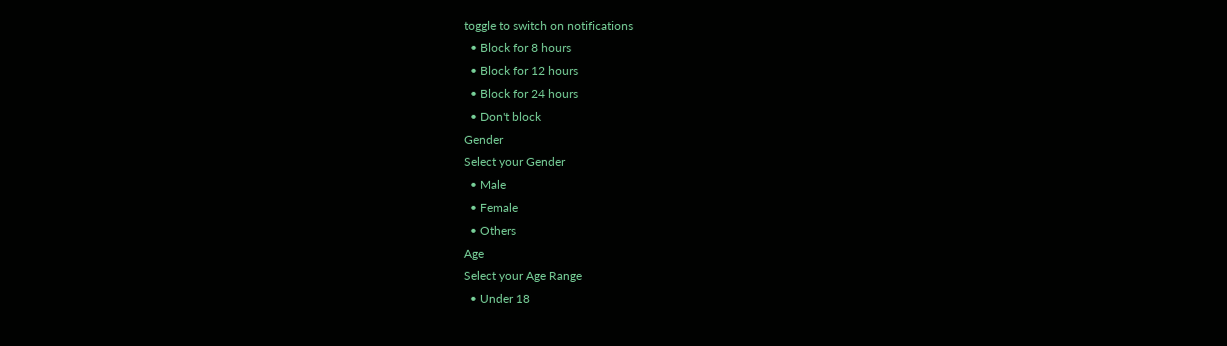toggle to switch on notifications
  • Block for 8 hours
  • Block for 12 hours
  • Block for 24 hours
  • Don't block
Gender
Select your Gender
  • Male
  • Female
  • Others
Age
Select your Age Range
  • Under 18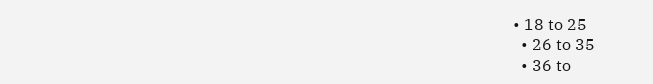• 18 to 25
  • 26 to 35
  • 36 to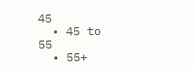45
  • 45 to 55
  • 55+